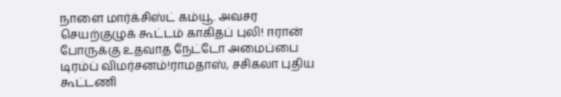நாளை மார்க்சிஸ்ட் கம்யூ. அவசர செயற்குழுக் கூட்டம் காகிதப் புலி! ஈரான் போருக்கு உதவாத நேட்டோ அமைப்பை டிரம்ப் விமர்சனம்!ராமதாஸ், சசிகலா புதிய கூட்டணி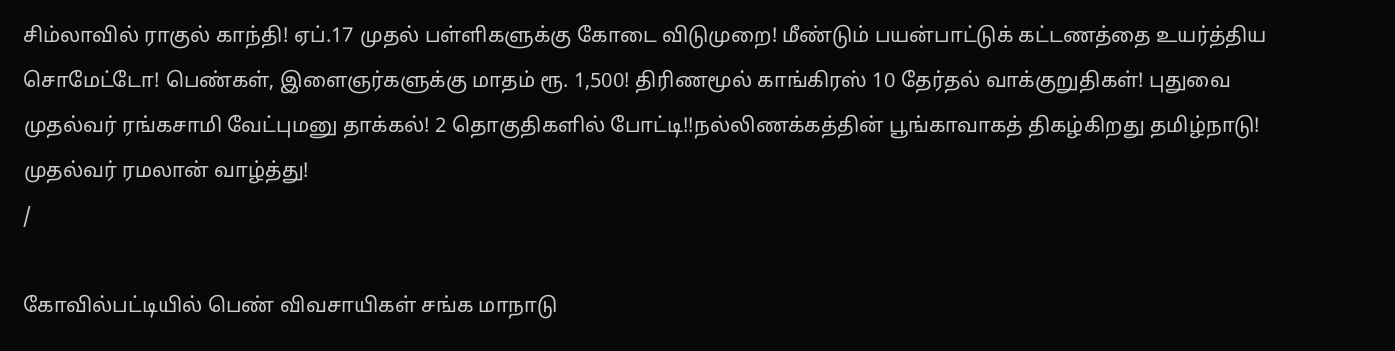சிம்லாவில் ராகுல் காந்தி! ஏப்.17 முதல் பள்ளிகளுக்கு கோடை விடுமுறை! மீண்டும் பயன்பாட்டுக் கட்டணத்தை உயர்த்திய சொமேட்டோ! பெண்கள், இளைஞர்களுக்கு மாதம் ரூ. 1,500! திரிணமூல் காங்கிரஸ் 10 தேர்தல் வாக்குறுதிகள்! புதுவை முதல்வர் ரங்கசாமி வேட்புமனு தாக்கல்! 2 தொகுதிகளில் போட்டி!!நல்லிணக்கத்தின் பூங்காவாகத் திகழ்கிறது தமிழ்நாடு! முதல்வர் ரமலான் வாழ்த்து!
/

கோவில்பட்டியில் பெண் விவசாயிகள் சங்க மாநாடு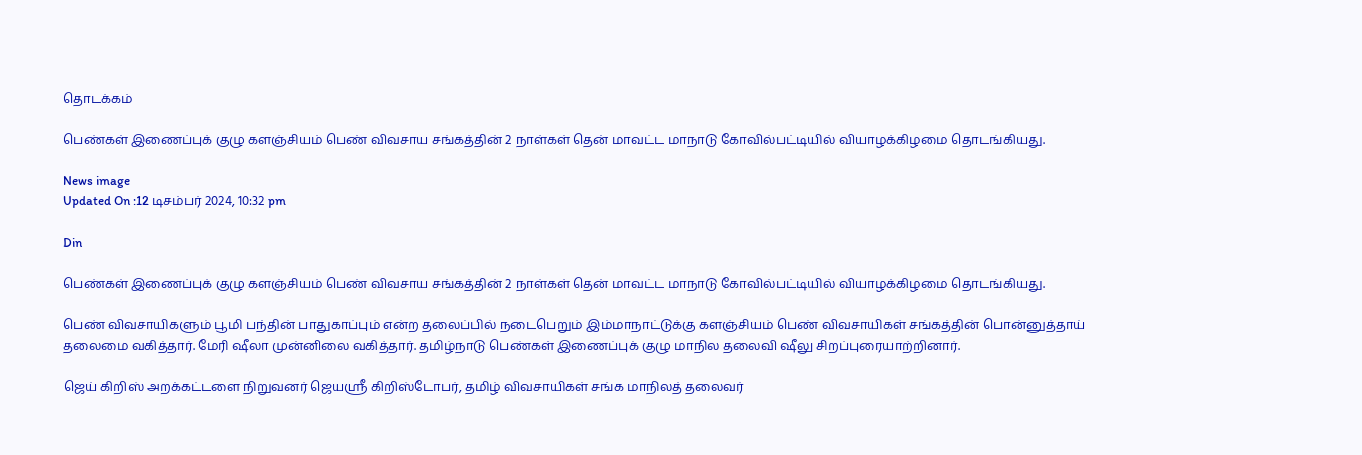தொடக்கம்

பெண்கள் இணைப்புக் குழு களஞ்சியம் பெண் விவசாய சங்கத்தின் 2 நாள்கள் தென் மாவட்ட மாநாடு கோவில்பட்டியில் வியாழக்கிழமை தொடங்கியது.

News image
Updated On :12 டிசம்பர் 2024, 10:32 pm

Din

பெண்கள் இணைப்புக் குழு களஞ்சியம் பெண் விவசாய சங்கத்தின் 2 நாள்கள் தென் மாவட்ட மாநாடு கோவில்பட்டியில் வியாழக்கிழமை தொடங்கியது.

பெண் விவசாயிகளும் பூமி பந்தின் பாதுகாப்பும் என்ற தலைப்பில் நடைபெறும் இம்மாநாட்டுக்கு களஞ்சியம் பெண் விவசாயிகள் சங்கத்தின் பொன்னுத்தாய் தலைமை வகித்தார். மேரி ஷீலா முன்னிலை வகித்தார். தமிழ்நாடு பெண்கள் இணைப்புக் குழு மாநில தலைவி ஷீலு சிறப்புரையாற்றினார்.

ஜெய் கிறிஸ் அறக்கட்டளை நிறுவனர் ஜெயஸ்ரீ கிறிஸ்டோபர், தமிழ் விவசாயிகள் சங்க மாநிலத் தலைவர்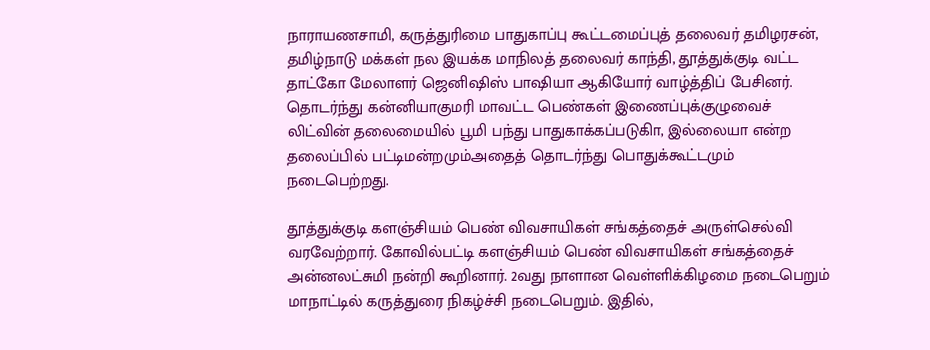நாராயணசாமி, கருத்துரிமை பாதுகாப்பு கூட்டமைப்புத் தலைவர் தமிழரசன், தமிழ்நாடு மக்கள் நல இயக்க மாநிலத் தலைவர் காந்தி, தூத்துக்குடி வட்ட தாட்கோ மேலாளர் ஜெனிஷிஸ் பாஷியா ஆகியோர் வாழ்த்திப் பேசினர். தொடர்ந்து கன்னியாகுமரி மாவட்ட பெண்கள் இணைப்புக்குழுவைச் லிட்வின் தலைமையில் பூமி பந்து பாதுகாக்கப்படுகிா, இல்லையா என்ற தலைப்பில் பட்டிமன்றமும்அதைத் தொடர்ந்து பொதுக்கூட்டமும் நடைபெற்றது.

தூத்துக்குடி களஞ்சியம் பெண் விவசாயிகள் சங்கத்தைச் அருள்செல்வி வரவேற்றார். கோவில்பட்டி களஞ்சியம் பெண் விவசாயிகள் சங்கத்தைச் அன்னலட்சுமி நன்றி கூறினார். 2வது நாளான வெள்ளிக்கிழமை நடைபெறும் மாநாட்டில் கருத்துரை நிகழ்ச்சி நடைபெறும். இதில்,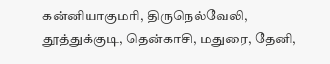கன்னியாகுமரி, திருநெல்வேலி, தூத்துக்குடி, தென்காசி, மதுரை, தேனி,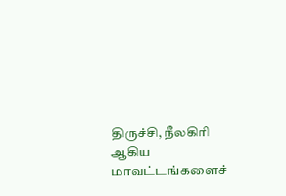திருச்சி, நீலகிரி ஆகிய மாவட்டங்களைச்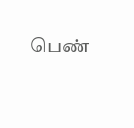பெண்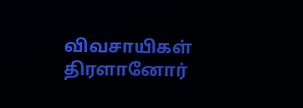விவசாயிகள் திரளானோர்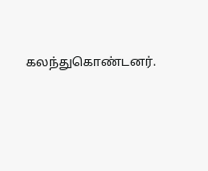கலந்துகொண்டனர்.